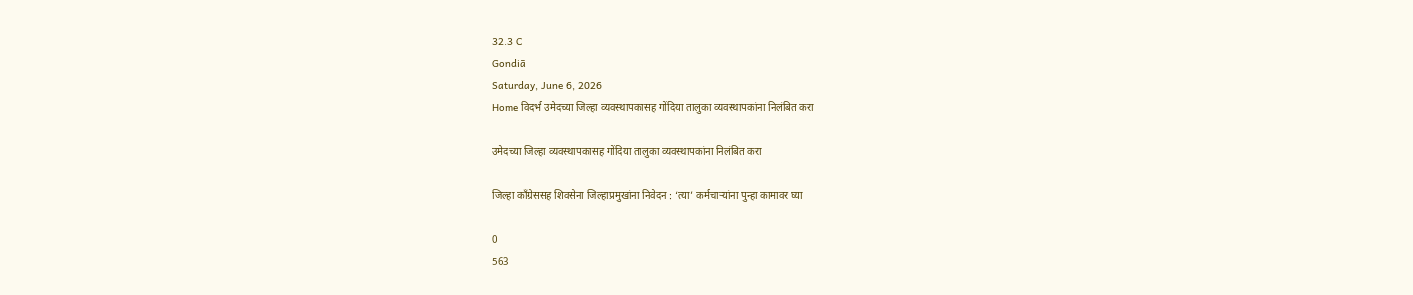32.3 C
Gondiā
Saturday, June 6, 2026
Home विदर्भ उमेदच्या जिल्हा व्यवस्थापकासह गोंदिया तालुका व्यवस्थापकांना निलंबित करा

उमेदच्या जिल्हा व्यवस्थापकासह गोंदिया तालुका व्यवस्थापकांना निलंबित करा

जिल्हा कॉंग्रेससह शिवसेना जिल्हाप्रमुखांना निवेदन : ‘त्या’ कर्मचार्‍यांना पुन्हा कामावर घ्या

0
563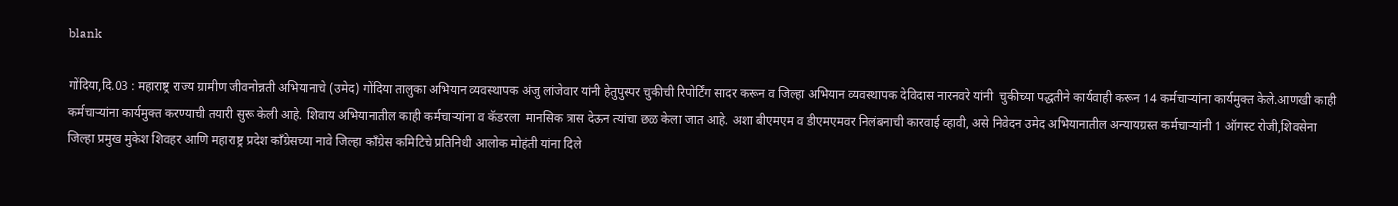blank

गोंदिया,दि.03 : महाराष्ट्र राज्य ग्रामीण जीवनोन्नती अभियानाचे (उमेद) गोंदिया तालुका अभियान व्यवस्थापक अंजु लांजेवार यांनी हेतुपुस्पर चुकीची रिपोर्टिंग सादर करून व जिल्हा अभियान व्यवस्थापक देविदास नारनवरे यांनी  चुकीच्या पद्धतीने कार्यवाही करून 14 कर्मचार्‍यांना कार्यमुक्त केले.आणखी काही कर्मचार्‍यांना कार्यमुक्त करण्याची तयारी सुरू केली आहे. शिवाय अभियानातील काही कर्मचार्‍यांना व कॅडरला  मानसिक त्रास देऊन त्यांचा छळ केला जात आहे. अशा बीएमएम व डीएमएमवर निलंबनाची कारवाई व्हावी, असे निवेदन उमेद अभियानातील अन्यायग्रस्त कर्मचार्‍यांनी 1 ऑगस्ट रोजी,शिवसेना जिल्हा प्रमुख मुकेश शिवहर आणि महाराष्ट्र प्रदेश कॉंग्रेसच्या नावे जिल्हा कॉंग्रेस कमिटिचे प्रतिनिधी आलोक मोहंती यांना दिले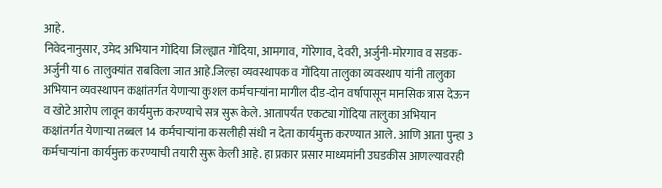आहे.
निवेदनानुसार, उमेद अभियान गोंदिया जिल्ह्यात गोंदिया, आमगाव, गोरेगाव, देवरी, अर्जुनी-मोरगाव व सडक-अर्जुनी या 6 तालुक्यांत राबविला जात आहे.जिल्हा व्यवस्थापक व गोंदिया तालुका व्यवस्थाप यांनी तालुका अभियान व्यवस्थापन कक्षांतर्गत येणार्‍या कुशल कर्मचार्‍यांना मागील दीड-दोन वर्षापासून मानसिक त्रास देऊन व खोटे आरोप लावून कार्यमुक्त करण्याचे सत्र सुरू केले. आतापर्यंत एकट्या गोंदिया तालुका अभियान कक्षांतर्गत येणार्‍या तब्बल 14 कर्मचार्‍यांना कसलीही संधी न देता कार्यमुक्त करण्यात आले. आणि आता पुन्हा 3 कर्मचार्‍यांना कार्यमुक्त करण्याची तयारी सुरू केली आहे. हा प्रकार प्रसार माध्यमांनी उघडकीस आणल्यावरही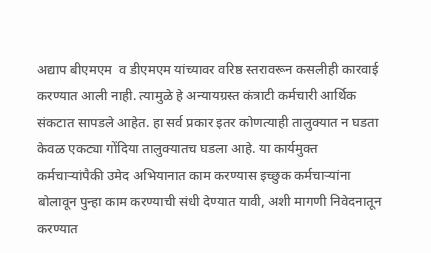अद्याप बीएमएम  व डीएमएम यांच्यावर वरिष्ठ स्तरावरून कसलीही कारवाई करण्यात आली नाही. त्यामुळे हे अन्यायग्रस्त कंत्राटी कर्मचारी आर्थिक संकटात सापडले आहेत. हा सर्व प्रकार इतर कोणत्याही तालुक्यात न घडता केवळ एकट्या गोंदिया तालुक्यातच घडला आहे. या कार्यमुक्त कर्मचार्‍यांपैकी उमेद अभियानात काम करण्यास इच्छुक कर्मचार्‍यांना बोलावून पुन्हा काम करण्याची संधी देण्यात यावी, अशी मागणी निवेदनातून करण्यात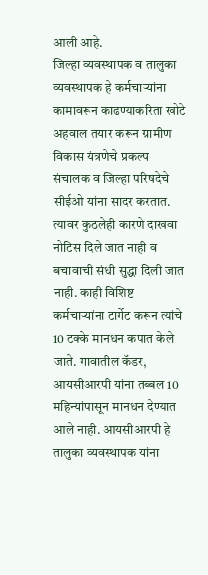आली आहे.
जिल्हा व्यवस्थापक व तालुका व्यवस्थापक हे कर्मचार्‍यांना कामावरून काढण्याकरिता खोटे अहवाल तयार करून ग्रामीण विकास यंत्रणेचे प्रकल्प संचालक व जिल्हा परिषदेचे  सीईओ यांना सादर करतात. त्यावर कुठलेही कारणे दाखवा नोटिस दिले जात नाही व बचावाची संधी सुद्धा दिली जात नाही. काही विशिष्ट कर्मचार्‍यांना टार्गेट करून त्यांचे 10 टक्के मानधन कपात केले जाते. गावातील कॅडर, आयसीआरपी यांना तब्बल 10 महिन्यांपासून मानधन देण्यात आले नाही. आयसीआरपी हे तालुका व्यवस्थापक यांना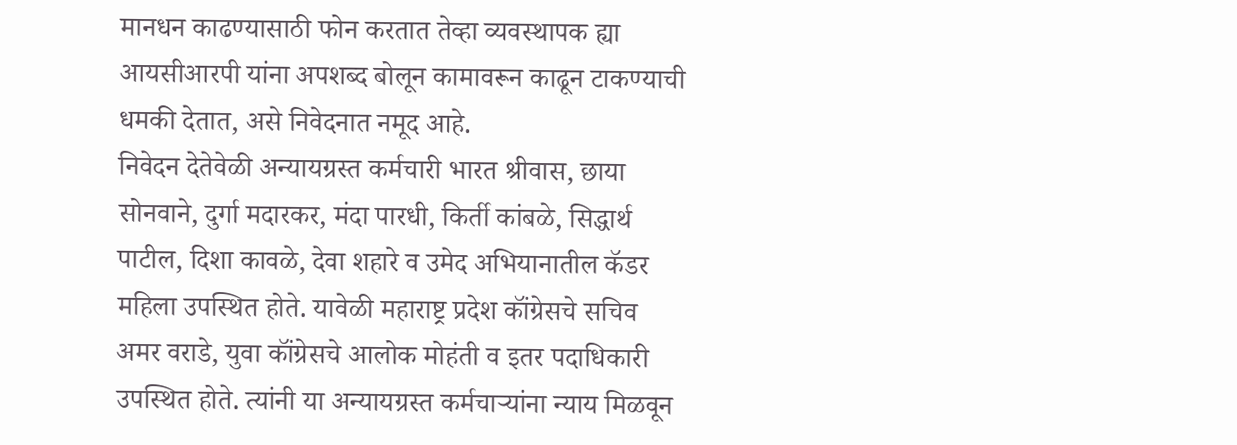मानधन काढण्यासाठी फोन करतात तेव्हा व्यवस्थापक ह्या आयसीआरपी यांना अपशब्द बोलून कामावरून काढून टाकण्याची धमकी देतात, असे निवेदनात नमूद आहे.
निवेदन देतेवेळी अन्यायग्रस्त कर्मचारी भारत श्रीवास, छाया सोनवाने, दुर्गा मदारकर, मंदा पारधी, किर्ती कांबळे, सिद्धार्थ पाटील, दिशा कावळे, देवा शहारे व उमेद अभियानातील कॅडर महिला उपस्थित होते. यावेळी महाराष्ट्र प्रदेश कॉंग्रेसचे सचिव अमर वराडे, युवा कॉंग्रेसचे आलोक मोहंती व इतर पदाधिकारी उपस्थित होते. त्यांनी या अन्यायग्रस्त कर्मचार्‍यांना न्याय मिळवून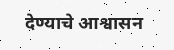देण्याचे आश्वासन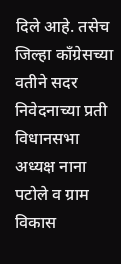दिले आहे. तसेच जिल्हा कॉंग्रेसच्या वतीने सदर निवेदनाच्या प्रती विधानसभा अध्यक्ष नाना पटोले व ग्राम विकास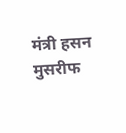मंत्री हसन मुसरीफ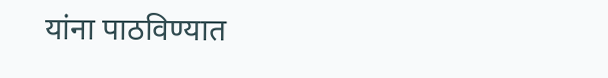यांना पाठविण्यात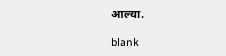आल्या.

blank